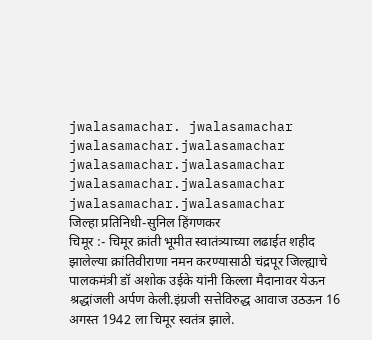jwalasamachar. jwalasamachar jwalasamachar.jwalasamachar
jwalasamachar.jwalasamachar
jwalasamachar.jwalasamachar
jwalasamachar.jwalasamachar
जिल्हा प्रतिनिधी-सुनिल हिंगणकर
चिमूर :- चिमूर क्रांती भूमीत स्वातंत्र्याच्या लढाईत शहीद झालेल्या क्रांतिवीराणा नमन करण्यासाठी चंद्रपूर जिल्ह्याचे पालकमंत्री डॉ अशोक उईके यांनी किल्ला मैदानावर येऊन श्रद्धांजली अर्पण केली.इंग्रजी सत्तेविरुद्ध आवाज उठऊन 16 अगस्त 1942 ला चिमूर स्वतंत्र झाले.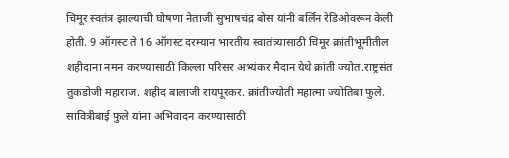चिमूर स्वतंत्र झाल्याची घोषणा नेताजी सुभाषचंद्र बोस यांनी बर्लिन रेडिओवरून केली होती. 9 ऑगस्ट ते 16 ऑगस्ट दरम्यान भारतीय स्वातंत्र्यासाठी चिमूर क्रांतीभूमीतील शहीदाना नमन करण्यासाठी किल्ला परिसर अभ्यंकर मैदान येथे क्रांती ज्योत.राष्ट्रसंत तुकडोजी महाराज. शहीद बालाजी रायपूरकर. क्रांतीज्योती महात्मा ज्योतिबा फुले. सावित्रीबाई फुले यांना अभिवादन करण्यासाठी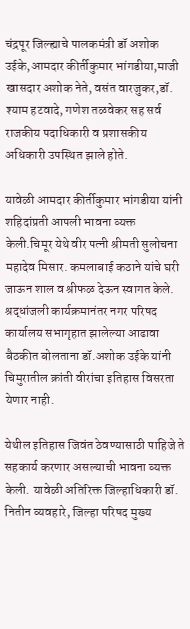चंद्रपूर जिल्ह्याचे पालकमंत्री डॉ अशोक उईके,आमदार कीर्तीकुमार भांगडीया,माजी खासदार अशोक नेते, वसंत वारजुकर,डॉ. श्याम हटवादे, गणेश तळवेकर सह सर्व राजकीय पदाधिकारी व प्रशासकीय अधिकारी उपस्थित झाले होते.

यावेळी आमदार कीर्तीकुमार भांगडीया यांनी शहिदांप्रती आपली भावना व्यक्त केली.चिमूर येथे वीर पत्नी श्रीमती सुलोचना महादेव मिसार. कमलाबाई कठाने यांचे घरी जाऊन शाल व श्रीफळ देऊन स्वागत केले. श्रद्धांजली कार्यक्रमानंतर नगर परिषद कार्यालय सभागृहात झालेल्या आढावा बैठकीत बोलताना डॉ.अशोक उईके यांनी चिमुरातील क्रांती वीरांचा इतिहास विसरता येणार नाही.

येथील इतिहास जिवंत ठेवण्यासाठी पाहिजे ते सहकार्य करणार असल्याची भावना व्यक्त केली. यावेळी अतिरिक्त जिल्हाधिकारी डॉ. नितीन व्यवहारे, जिल्हा परिषद मुख्य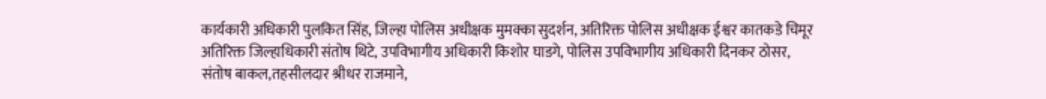कार्यकारी अधिकारी पुलकित सिंह, जिल्हा पोलिस अधीक्षक मुमक्का सुदर्शन, अतिरिक्त पोलिस अधीक्षक ईश्वर कातकडे चिमूर अतिरिक्त जिल्हाधिकारी संतोष थिटे, उपविभागीय अधिकारी किशोर घाडगे, पोलिस उपविभागीय अधिकारी दिनकर ठोसर, संतोष बाकल,तहसीलदार श्रीधर राजमाने,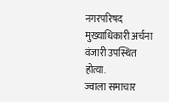नगरपरिषद मुख्याधिकारी अर्चना वंजारी उपस्थित होत्या.
ज्वाला समाचार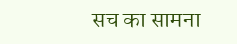सच का सामना